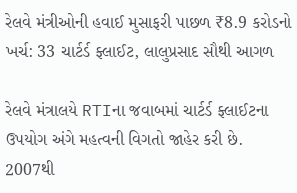રેલવે મંત્રીઓની હવાઈ મુસાફરી પાછળ ₹8.9 કરોડનો ખર્ચ: 33 ચાર્ટર્ડ ફ્લાઈટ, લાલુપ્રસાદ સૌથી આગળ

રેલવે મંત્રાલયે RTIના જવાબમાં ચાર્ટર્ડ ફ્લાઈટના ઉપયોગ અંગે મહત્વની વિગતો જાહેર કરી છે. 2007થી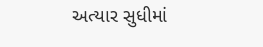અત્યાર સુધીમાં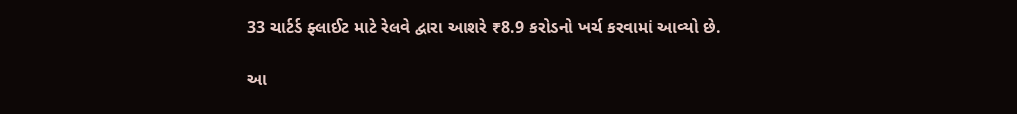33 ચાર્ટર્ડ ફ્લાઈટ માટે રેલવે દ્વારા આશરે ₹8.9 કરોડનો ખર્ચ કરવામાં આવ્યો છે.

આ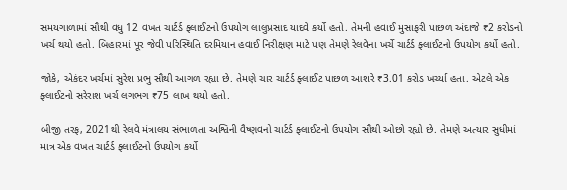સમયગાળામાં સૌથી વધુ 12 વખત ચાર્ટર્ડ ફ્લાઈટનો ઉપયોગ લાલુપ્રસાદ યાદવે કર્યો હતો. તેમની હવાઈ મુસાફરી પાછળ અંદાજે ₹2 કરોડનો ખર્ચ થયો હતો. બિહારમાં પૂર જેવી પરિસ્થિતિ દરમિયાન હવાઈ નિરીક્ષણ માટે પણ તેમણે રેલવેના ખર્ચે ચાર્ટર્ડ ફ્લાઈટનો ઉપયોગ કર્યો હતો.

જોકે, એકંદર ખર્ચમાં સુરેશ પ્રભુ સૌથી આગળ રહ્યા છે. તેમણે ચાર ચાર્ટર્ડ ફ્લાઈટ પાછળ આશરે ₹3.01 કરોડ ખર્ચ્યા હતા. એટલે એક ફ્લાઈટનો સરેરાશ ખર્ચ લગભગ ₹75 લાખ થયો હતો.

બીજી તરફ, 2021થી રેલવે મંત્રાલય સંભાળતા અશ્વિની વૈષ્ણવનો ચાર્ટર્ડ ફ્લાઈટનો ઉપયોગ સૌથી ઓછો રહ્યો છે. તેમણે અત્યાર સુધીમાં માત્ર એક વખત ચાર્ટર્ડ ફ્લાઈટનો ઉપયોગ કર્યો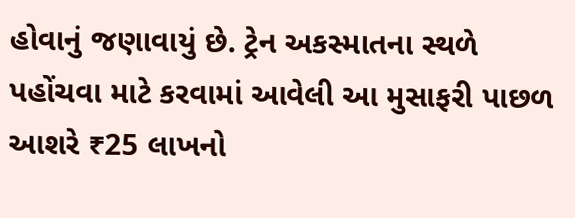હોવાનું જણાવાયું છે. ટ્રેન અકસ્માતના સ્થળે પહોંચવા માટે કરવામાં આવેલી આ મુસાફરી પાછળ આશરે ₹25 લાખનો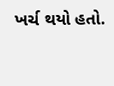ખર્ચ થયો હતો.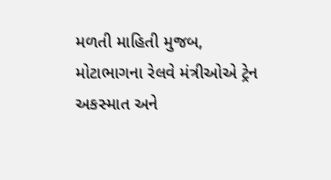મળતી માહિતી મુજબ, મોટાભાગના રેલવે મંત્રીઓએ ટ્રેન અકસ્માત અને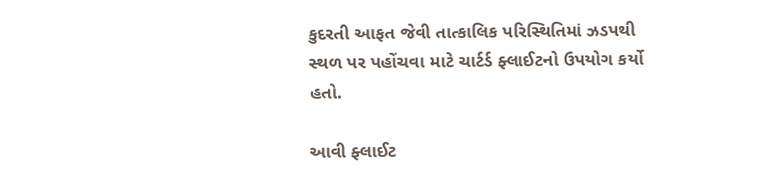કુદરતી આફત જેવી તાત્કાલિક પરિસ્થિતિમાં ઝડપથી સ્થળ પર પહોંચવા માટે ચાર્ટર્ડ ફ્લાઈટનો ઉપયોગ કર્યો હતો.

આવી ફ્લાઈટ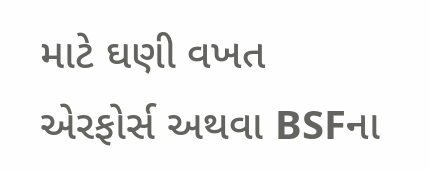માટે ઘણી વખત એરફોર્સ અથવા BSFના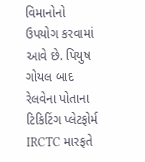વિમાનોનો ઉપયોગ કરવામાં આવે છે. પિયુષ ગોયલ બાદ રેલવેના પોતાના ટિકિટિંગ પ્લેટફોર્મ IRCTC મારફતે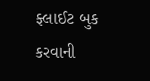ફ્લાઈટ બુક કરવાની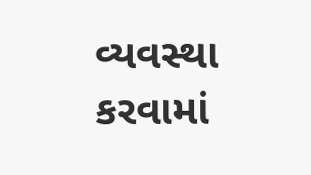વ્યવસ્થા કરવામાં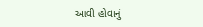આવી હોવાનું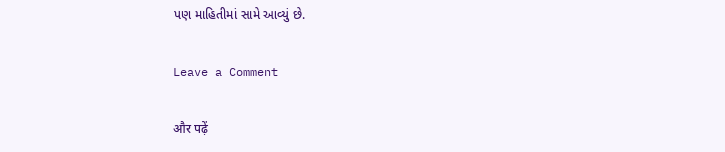પણ માહિતીમાં સામે આવ્યું છે.

Leave a Comment

और पढ़ें